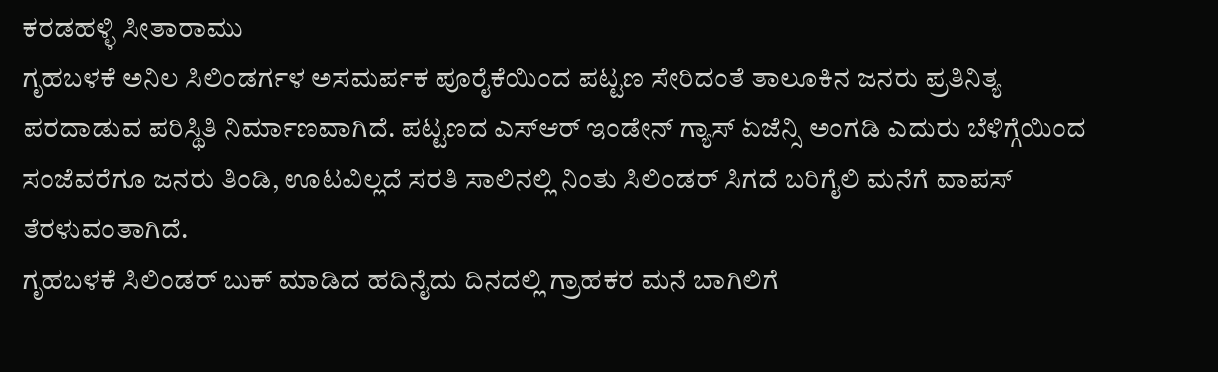ಕರಡಹಳ್ಳಿ ಸೀತಾರಾಮು
ಗೃಹಬಳಕೆ ಅನಿಲ ಸಿಲಿಂಡರ್ಗಳ ಅಸಮರ್ಪಕ ಪೂರೈಕೆಯಿಂದ ಪಟ್ಟಣ ಸೇರಿದಂತೆ ತಾಲೂಕಿನ ಜನರು ಪ್ರತಿನಿತ್ಯ ಪರದಾಡುವ ಪರಿಸ್ಥಿತಿ ನಿರ್ಮಾಣವಾಗಿದೆ. ಪಟ್ಟಣದ ಎಸ್ಆರ್ ಇಂಡೇನ್ ಗ್ಯಾಸ್ ಏಜೆನ್ಸಿ ಅಂಗಡಿ ಎದುರು ಬೆಳಿಗ್ಗೆಯಿಂದ ಸಂಜೆವರೆಗೂ ಜನರು ತಿಂಡಿ, ಊಟವಿಲ್ಲದೆ ಸರತಿ ಸಾಲಿನಲ್ಲಿ ನಿಂತು ಸಿಲಿಂಡರ್ ಸಿಗದೆ ಬರಿಗೈಲಿ ಮನೆಗೆ ವಾಪಸ್ ತೆರಳುವಂತಾಗಿದೆ.
ಗೃಹಬಳಕೆ ಸಿಲಿಂಡರ್ ಬುಕ್ ಮಾಡಿದ ಹದಿನೈದು ದಿನದಲ್ಲಿ ಗ್ರಾಹಕರ ಮನೆ ಬಾಗಿಲಿಗೆ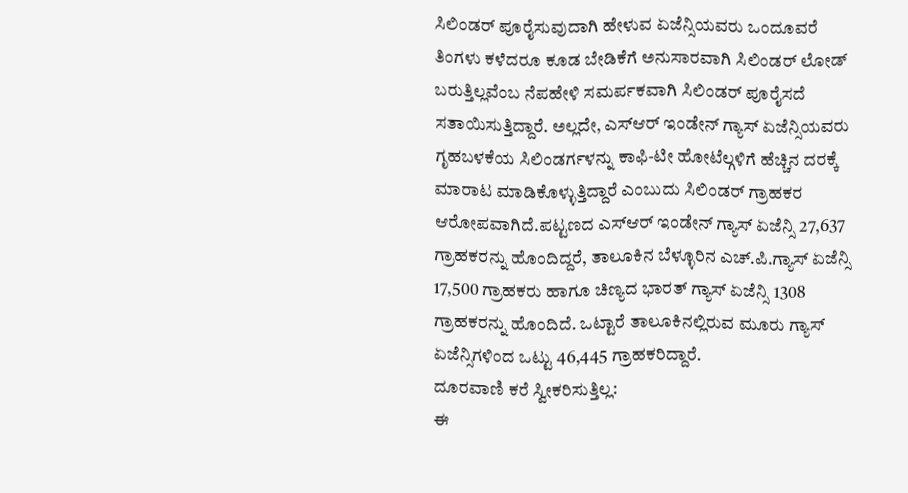ಸಿಲಿಂಡರ್ ಪೂರೈಸುವುದಾಗಿ ಹೇಳುವ ಏಜೆನ್ಸಿಯವರು ಒಂದೂವರೆ ತಿಂಗಳು ಕಳೆದರೂ ಕೂಡ ಬೇಡಿಕೆಗೆ ಅನುಸಾರವಾಗಿ ಸಿಲಿಂಡರ್ ಲೋಡ್ ಬರುತ್ತಿಲ್ಲವೆಂಬ ನೆಪಹೇಳಿ ಸಮರ್ಪಕವಾಗಿ ಸಿಲಿಂಡರ್ ಪೂರೈಸದೆ ಸತಾಯಿಸುತ್ತಿದ್ದಾರೆ. ಅಲ್ಲದೇ, ಎಸ್ಆರ್ ಇಂಡೇನ್ ಗ್ಯಾಸ್ ಏಜೆನ್ಸಿಯವರು ಗೃಹಬಳಕೆಯ ಸಿಲಿಂಡರ್ಗಳನ್ನು ಕಾಫಿ-ಟೀ ಹೋಟೆಲ್ಗಳಿಗೆ ಹೆಚ್ಚಿನ ದರಕ್ಕೆ ಮಾರಾಟ ಮಾಡಿಕೊಳ್ಳುತ್ತಿದ್ದಾರೆ ಎಂಬುದು ಸಿಲಿಂಡರ್ ಗ್ರಾಹಕರ ಆರೋಪವಾಗಿದೆ.ಪಟ್ಟಣದ ಎಸ್ಆರ್ ಇಂಡೇನ್ ಗ್ಯಾಸ್ ಏಜೆನ್ಸಿ 27,637 ಗ್ರಾಹಕರನ್ನು ಹೊಂದಿದ್ದರೆ, ತಾಲೂಕಿನ ಬೆಳ್ಳೂರಿನ ಎಚ್.ಪಿ.ಗ್ಯಾಸ್ ಏಜೆನ್ಸಿ 17,500 ಗ್ರಾಹಕರು ಹಾಗೂ ಚಿಣ್ಯದ ಭಾರತ್ ಗ್ಯಾಸ್ ಏಜೆನ್ಸಿ 1308 ಗ್ರಾಹಕರನ್ನು ಹೊಂದಿದೆ. ಒಟ್ಟಾರೆ ತಾಲೂಕಿನಲ್ಲಿರುವ ಮೂರು ಗ್ಯಾಸ್ ಏಜೆನ್ಸಿಗಳಿಂದ ಒಟ್ಟು 46,445 ಗ್ರಾಹಕರಿದ್ದಾರೆ.
ದೂರವಾಣಿ ಕರೆ ಸ್ವೀಕರಿಸುತ್ತಿಲ್ಲ:
ಈ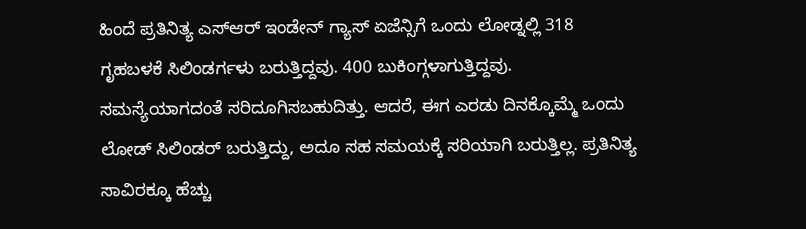ಹಿಂದೆ ಪ್ರತಿನಿತ್ಯ ಎಸ್ಆರ್ ಇಂಡೇನ್ ಗ್ಯಾಸ್ ಏಜೆನ್ಸಿಗೆ ಒಂದು ಲೋಡ್ನಲ್ಲಿ 318 ಗೃಹಬಳಕೆ ಸಿಲಿಂಡರ್ಗಳು ಬರುತ್ತಿದ್ದವು. 400 ಬುಕಿಂಗ್ಗಳಾಗುತ್ತಿದ್ದವು. ಸಮಸ್ಯೆಯಾಗದಂತೆ ಸರಿದೂಗಿಸಬಹುದಿತ್ತು. ಆದರೆ, ಈಗ ಎರಡು ದಿನಕ್ಕೊಮ್ಮೆ ಒಂದು ಲೋಡ್ ಸಿಲಿಂಡರ್ ಬರುತ್ತಿದ್ದು, ಅದೂ ಸಹ ಸಮಯಕ್ಕೆ ಸರಿಯಾಗಿ ಬರುತ್ತಿಲ್ಲ. ಪ್ರತಿನಿತ್ಯ ಸಾವಿರಕ್ಕೂ ಹೆಚ್ಚು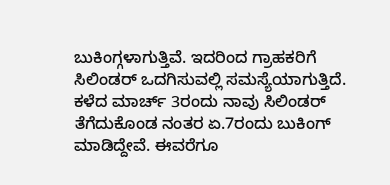ಬುಕಿಂಗ್ಗಳಾಗುತ್ತಿವೆ. ಇದರಿಂದ ಗ್ರಾಹಕರಿಗೆ ಸಿಲಿಂಡರ್ ಒದಗಿಸುವಲ್ಲಿ ಸಮಸ್ಯೆಯಾಗುತ್ತಿದೆ.
ಕಳೆದ ಮಾರ್ಚ್ 3ರಂದು ನಾವು ಸಿಲಿಂಡರ್ ತೆಗೆದುಕೊಂಡ ನಂತರ ಏ.7ರಂದು ಬುಕಿಂಗ್ ಮಾಡಿದ್ದೇವೆ. ಈವರೆಗೂ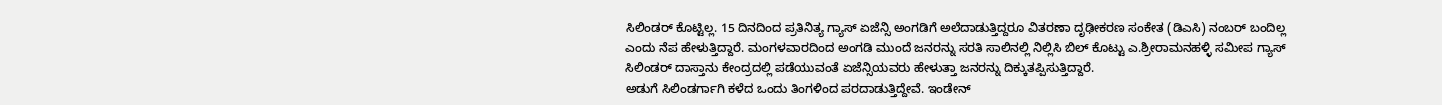ಸಿಲಿಂಡರ್ ಕೊಟ್ಟಿಲ್ಲ. 15 ದಿನದಿಂದ ಪ್ರತಿನಿತ್ಯ ಗ್ಯಾಸ್ ಏಜೆನ್ಸಿ ಅಂಗಡಿಗೆ ಅಲೆದಾಡುತ್ತಿದ್ದರೂ ವಿತರಣಾ ದೃಢೀಕರಣ ಸಂಕೇತ (ಡಿಎಸಿ) ನಂಬರ್ ಬಂದಿಲ್ಲ ಎಂದು ನೆಪ ಹೇಳುತ್ತಿದ್ದಾರೆ. ಮಂಗಳವಾರದಿಂದ ಅಂಗಡಿ ಮುಂದೆ ಜನರನ್ನು ಸರತಿ ಸಾಲಿನಲ್ಲಿ ನಿಲ್ಲಿಸಿ ಬಿಲ್ ಕೊಟ್ಟು ಎ.ಶ್ರೀರಾಮನಹಳ್ಳಿ ಸಮೀಪ ಗ್ಯಾಸ್ ಸಿಲಿಂಡರ್ ದಾಸ್ತಾನು ಕೇಂದ್ರದಲ್ಲಿ ಪಡೆಯುವಂತೆ ಏಜೆನ್ಸಿಯವರು ಹೇಳುತ್ತಾ ಜನರನ್ನು ದಿಕ್ಕುತಪ್ಪಿಸುತ್ತಿದ್ದಾರೆ.
ಅಡುಗೆ ಸಿಲಿಂಡರ್ಗಾಗಿ ಕಳೆದ ಒಂದು ತಿಂಗಳಿಂದ ಪರದಾಡುತ್ತಿದ್ದೇವೆ. ಇಂಡೇನ್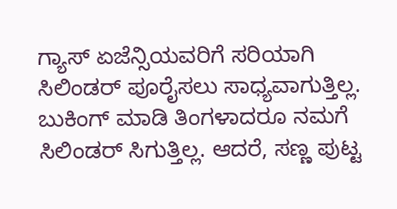ಗ್ಯಾಸ್ ಏಜೆನ್ಸಿಯವರಿಗೆ ಸರಿಯಾಗಿ ಸಿಲಿಂಡರ್ ಪೂರೈಸಲು ಸಾಧ್ಯವಾಗುತ್ತಿಲ್ಲ. ಬುಕಿಂಗ್ ಮಾಡಿ ತಿಂಗಳಾದರೂ ನಮಗೆ ಸಿಲಿಂಡರ್ ಸಿಗುತ್ತಿಲ್ಲ. ಆದರೆ, ಸಣ್ಣ ಪುಟ್ಟ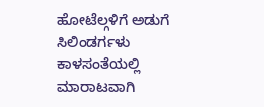ಹೋಟೆಲ್ಗಳಿಗೆ ಅಡುಗೆ ಸಿಲಿಂಡರ್ಗಳು ಕಾಳಸಂತೆಯಲ್ಲಿ ಮಾರಾಟವಾಗಿ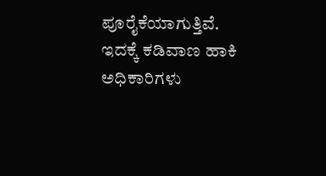ಪೂರೈಕೆಯಾಗುತ್ತಿವೆ. ಇದಕ್ಕೆ ಕಡಿವಾಣ ಹಾಕಿ ಅಧಿಕಾರಿಗಳು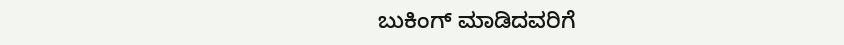ಬುಕಿಂಗ್ ಮಾಡಿದವರಿಗೆ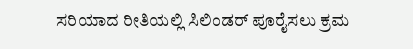ಸರಿಯಾದ ರೀತಿಯಲ್ಲಿ ಸಿಲಿಂಡರ್ ಪೂರೈಸಲು ಕ್ರಮ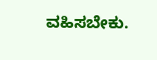ವಹಿಸಬೇಕು.